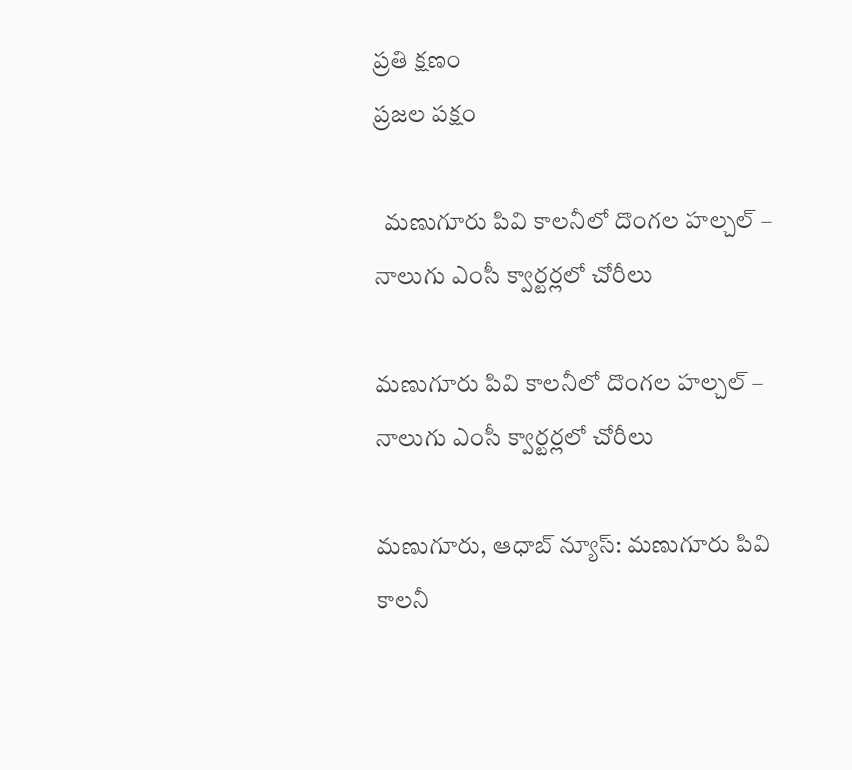ప్రతి క్షణం
ప్రజల పక్షం

  మణుగూరు పివి కాలనీలో దొంగల హల్చల్ – నాలుగు ఎంసీ క్వార్టర్లలో చోరీలు

మణుగూరు పివి కాలనీలో దొంగల హల్చల్ – నాలుగు ఎంసీ క్వార్టర్లలో చోరీలు

మణుగూరు, ఆధాబ్ న్యూస్: మణుగూరు పివి కాలనీ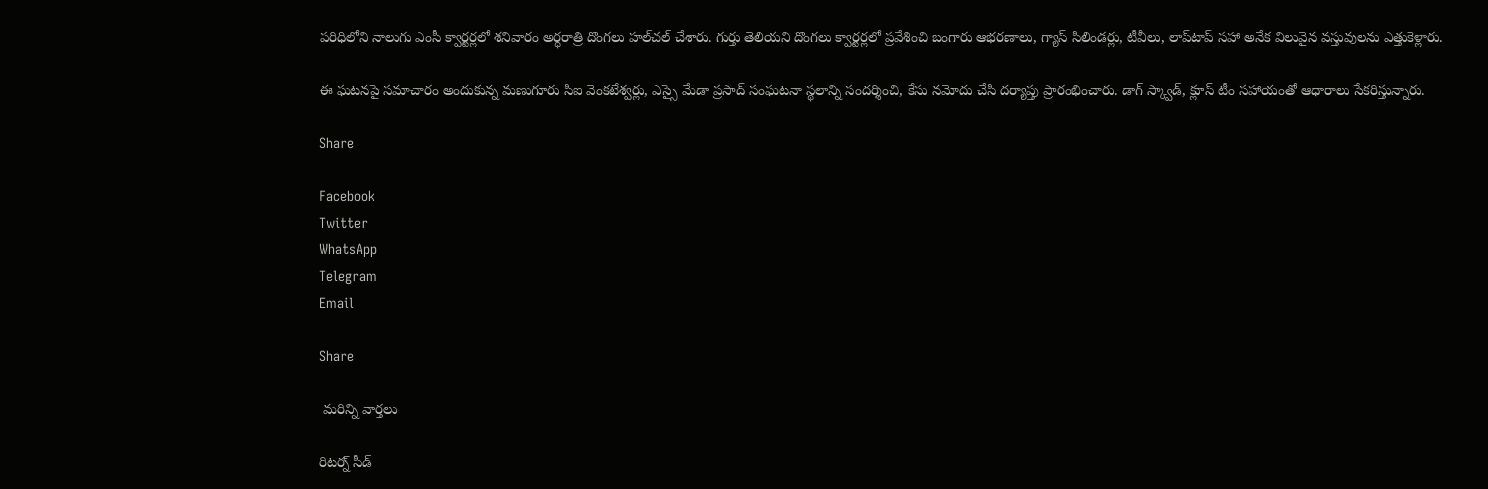పరిధిలోని నాలుగు ఎంసీ క్వార్టర్లలో శనివారం అర్ధరాత్రి దొంగలు హల్‌చల్ చేశారు. గుర్తు తెలియని దొంగలు క్వార్టర్లలో ప్రవేశించి బంగారు ఆభరణాలు, గ్యాస్ సిలిండర్లు, టీవీలు, లాప్‌టాప్‌ సహా అనేక విలువైన వస్తువులను ఎత్తుకెళ్లారు.

ఈ ఘటనపై సమాచారం అందుకున్న మణుగూరు సిఐ వెంకటేశ్వర్లు, ఎస్సై మేడా ప్రసాద్ సంఘటనా స్థలాన్ని సందర్శించి, కేసు నమోదు చేసి దర్యాప్తు ప్రారంభించారు. డాగ్ స్క్వాడ్‌, క్లూస్ టీం సహాయంతో ఆధారాలు సేకరిస్తున్నారు.

Share

Facebook
Twitter
WhatsApp
Telegram
Email

Share

 మరిన్ని వార్తలు

రిటర్న్ సీడ్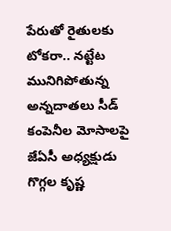పేరుతో రైతులకు టోకరా.. నట్టేట మునిగిపోతున్న అన్నదాతలు సీడ్ కంపెనీల మోసాలపై జేఏసీ అధ్యక్షుడు గొగ్గల కృష్ణ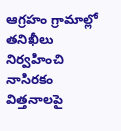ఆగ్రహం గ్రామాల్లో తనిఖీలు నిర్వహించి నాసిరకం విత్తనాలపై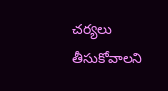చర్యలు తీసుకోవాలని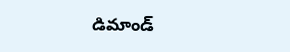డిమాండ్